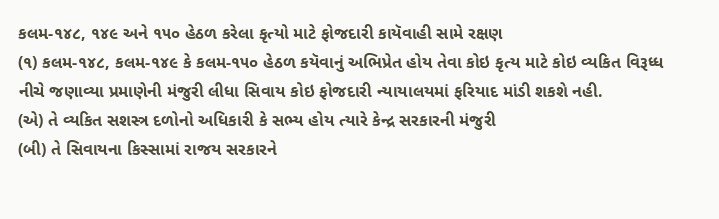કલમ-૧૪૮, ૧૪૯ અને ૧૫૦ હેઠળ કરેલા કૃત્યો માટે ફોજદારી કાયૅવાહી સામે રક્ષણ
(૧) કલમ-૧૪૮, કલમ-૧૪૯ કે કલમ-૧૫૦ હેઠળ કયૅવાનું અભિપ્રેત હોય તેવા કોઇ કૃત્ય માટે કોઇ વ્યકિત વિરૂધ્ધ નીચે જણાવ્યા પ્રમાણેની મંજુરી લીધા સિવાય કોઇ ફોજદારી ન્યાયાલયમાં ફરિયાદ માંડી શકશે નહી.
(એ) તે વ્યકિત સશસ્ત્ર દળોનો અધિકારી કે સભ્ય હોય ત્યારે કેન્દ્ર સરકારની મંજુરી
(બી) તે સિવાયના કિસ્સામાં રાજય સરકારને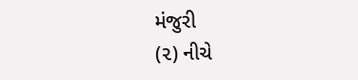મંજુરી
(૨) નીચે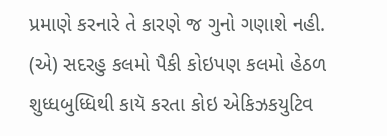પ્રમાણે કરનારે તે કારણે જ ગુનો ગણાશે નહી.
(એ) સદરહુ કલમો પૈકી કોઇપણ કલમો હેઠળ શુધ્ધબુધ્ધિથી કાયૅ કરતા કોઇ એકિઝકયુટિવ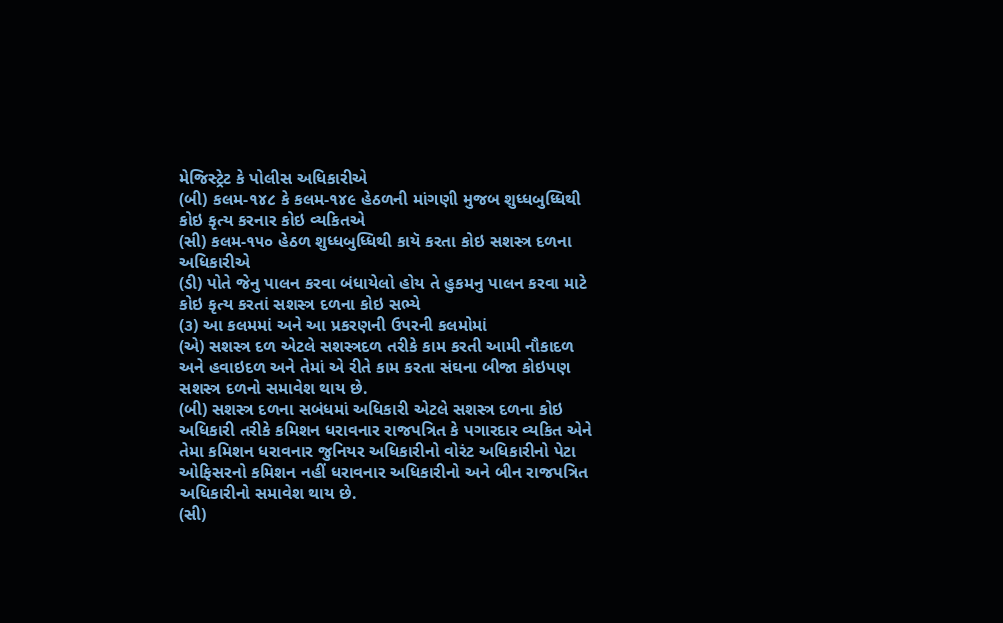મેજિસ્ટ્રેટ કે પોલીસ અધિકારીએ
(બી) કલમ-૧૪૮ કે કલમ-૧૪૯ હેઠળની માંગણી મુજબ શુધ્ધબુધ્ધિથી કોઇ કૃત્ય કરનાર કોઇ વ્યકિતએ
(સી) કલમ-૧૫૦ હેઠળ શુધ્ધબુધ્ધિથી કાયૅ કરતા કોઇ સશસ્ત્ર દળના અધિકારીએ
(ડી) પોતે જેનુ પાલન કરવા બંધાયેલો હોય તે હુકમનુ પાલન કરવા માટે કોઇ કૃત્ય કરતાં સશસ્ત્ર દળના કોઇ સભ્યે
(૩) આ કલમમાં અને આ પ્રકરણની ઉપરની કલમોમાં
(એ) સશસ્ત્ર દળ એટલે સશસ્ત્રદળ તરીકે કામ કરતી આમી નૌકાદળ અને હવાઇદળ અને તેમાં એ રીતે કામ કરતા સંઘના બીજા કોઇપણ સશસ્ત્ર દળનો સમાવેશ થાય છે.
(બી) સશસ્ત્ર દળના સબંધમાં અધિકારી એટલે સશસ્ત્ર દળના કોઇ અધિકારી તરીકે કમિશન ધરાવનાર રાજપત્રિત કે પગારદાર વ્યકિત એને તેમા કમિશન ધરાવનાર જુનિયર અધિકારીનો વોરંટ અધિકારીનો પેટા ઓફિસરનો કમિશન નહીં ધરાવનાર અધિકારીનો અને બીન રાજપત્રિત અધિકારીનો સમાવેશ થાય છે.
(સી)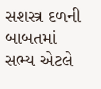સશસ્ત્ર દળની બાબતમાં સભ્ય એટલે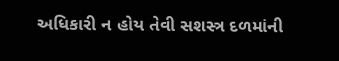અધિકારી ન હોય તેવી સશસ્ત્ર દળમાંની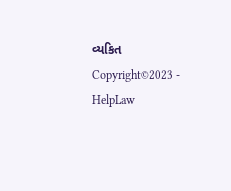વ્યકિત
Copyright©2023 - HelpLaw